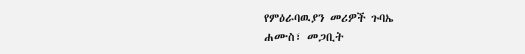የምዕራባዉያን መሪዎች ጉባኤ
ሐሙስ፣ መጋቢት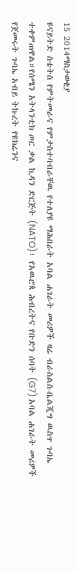15 2014ማስታወቂያ
ዩናይትድ ስቴትስ የምትመራና የምታስተባብራቸዉ የተለያዩ ማሕበራት አባል ሐገራት መሪዎች ዛሬ ብራስልስ-ቤልጂግ ዉስጥ ጉባኤ ተቀምጠዋል።የሰሜን አትላንቲክ ጦር ቃል ኪዳን ድርጅት (NATO)፣ የአዉሮጳ ሕብረትና የቡድን ሰባት (G7) አባል ሐገራት መሪዎች የጀመሩት ጉባኤ አብይ ትኩረት የዩክሬንና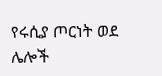የሩሲያ ጦርነት ወደ ሌሎች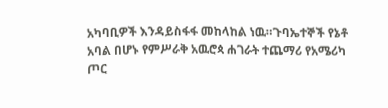አካባቢዎች እንዳይስፋፋ መከላከል ነዉ።ጉባኤተኞች የኔቶ አባል በሆኑ የምሥራቅ አዉሮጳ ሐገራት ተጨማሪ የአሜሪካ ጦር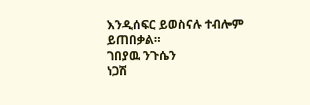እንዲሰፍር ይወስናሉ ተብሎም ይጠበቃል።
ገበያዉ ንጉሴን
ነጋሽ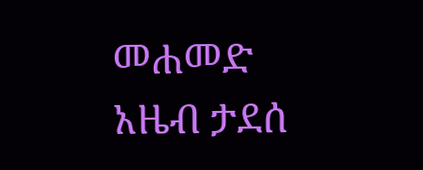መሐመድ
አዜብ ታደሰ